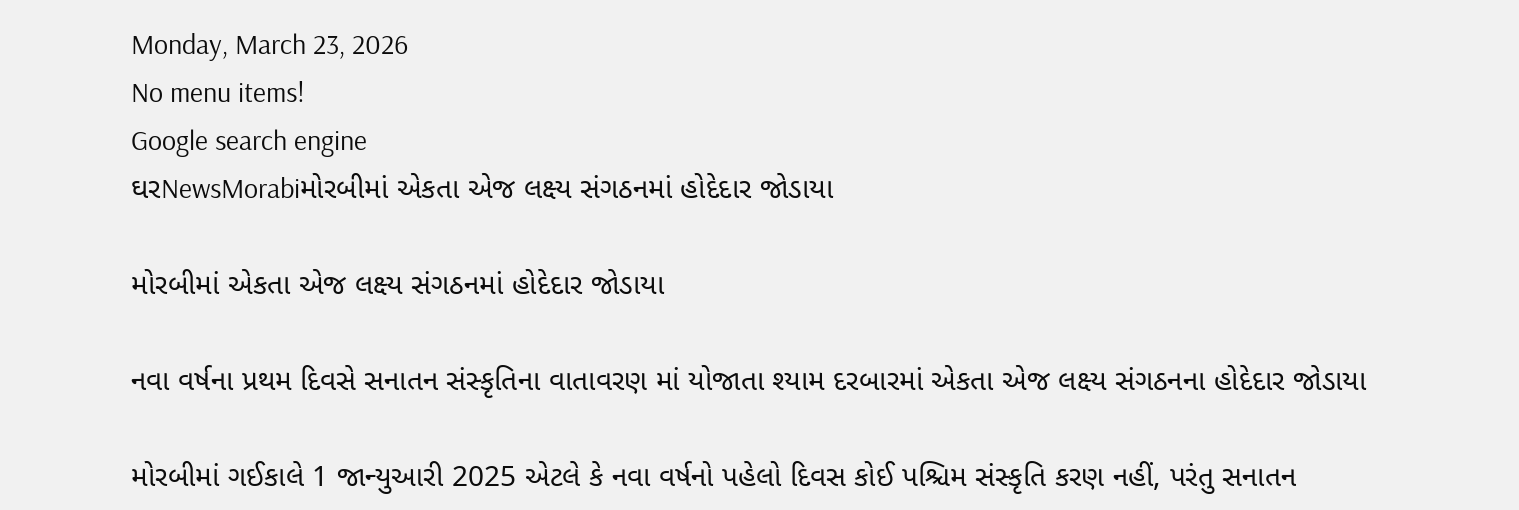Monday, March 23, 2026
No menu items!
Google search engine
ઘરNewsMorabiમોરબીમાં એકતા એજ લક્ષ્ય સંગઠનમાં હોદેદાર જોડાયા

મોરબીમાં એકતા એજ લક્ષ્ય સંગઠનમાં હોદેદાર જોડાયા

નવા વર્ષના પ્રથમ દિવસે સનાતન સંસ્કૃતિના વાતાવરણ માં યોજાતા શ્યામ દરબારમાં એકતા એજ લક્ષ્ય સંગઠનના હોદેદાર જોડાયા

મોરબીમાં ગઈકાલે 1 જાન્યુઆરી 2025 એટલે કે નવા વર્ષનો પહેલો દિવસ કોઈ પશ્ચિમ સંસ્કૃતિ કરણ નહીં, પરંતુ સનાતન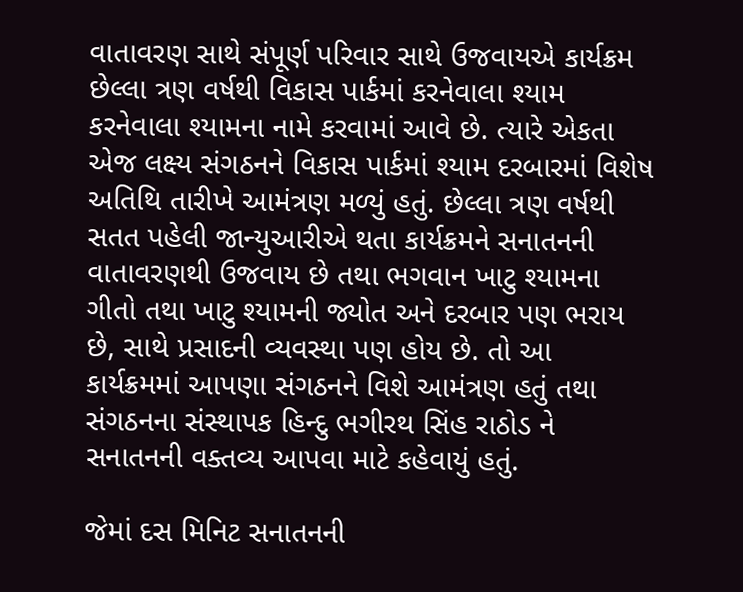વાતાવરણ સાથે સંપૂર્ણ પરિવાર સાથે ઉજવાયએ કાર્યક્રમ છેલ્લા ત્રણ વર્ષથી વિકાસ પાર્કમાં કરનેવાલા શ્યામ કરનેવાલા શ્યામના નામે કરવામાં આવે છે. ત્યારે એકતા એજ લક્ષ્ય સંગઠનને વિકાસ પાર્કમાં શ્યામ દરબારમાં વિશેષ અતિથિ તારીખે આમંત્રણ મળ્યું હતું. છેલ્લા ત્રણ વર્ષથી સતત પહેલી જાન્યુઆરીએ થતા કાર્યક્રમને સનાતનની વાતાવરણથી ઉજવાય છે તથા ભગવાન ખાટુ શ્યામના ગીતો તથા ખાટુ શ્યામની જ્યોત અને દરબાર પણ ભરાય છે, સાથે પ્રસાદની વ્યવસ્થા પણ હોય છે. તો આ કાર્યક્રમમાં આપણા સંગઠનને વિશે આમંત્રણ હતું તથા સંગઠનના સંસ્થાપક હિન્દુ ભગીરથ સિંહ રાઠોડ ને સનાતનની વક્તવ્ય આપવા માટે કહેવાયું હતું.

જેમાં દસ મિનિટ સનાતનની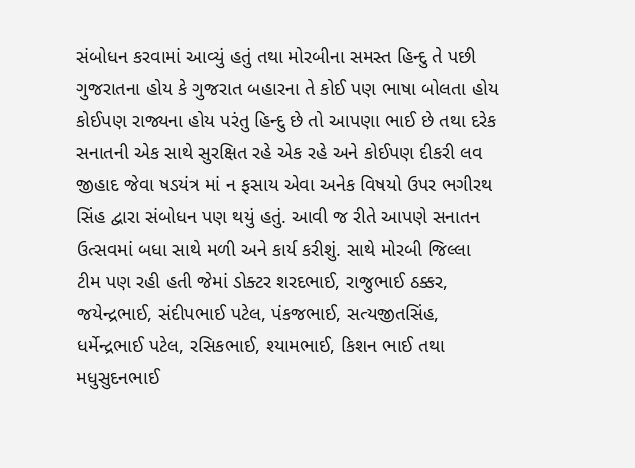સંબોધન કરવામાં આવ્યું હતું તથા મોરબીના સમસ્ત હિન્દુ તે પછી ગુજરાતના હોય કે ગુજરાત બહારના તે કોઈ પણ ભાષા બોલતા હોય કોઈપણ રાજ્યના હોય પરંતુ હિન્દુ છે તો આપણા ભાઈ છે તથા દરેક સનાતની એક સાથે સુરક્ષિત રહે એક રહે અને કોઈપણ દીકરી લવ જીહાદ જેવા ષડયંત્ર માં ન ફસાય એવા અનેક વિષયો ઉપર ભગીરથ સિંહ દ્વારા સંબોધન પણ થયું હતું. આવી જ રીતે આપણે સનાતન ઉત્સવમાં બધા સાથે મળી અને કાર્ય કરીશું. સાથે મોરબી જિલ્લા ટીમ પણ રહી હતી જેમાં ડોક્ટર શરદભાઈ, રાજુભાઈ ઠક્કર, જયેન્દ્રભાઈ, સંદીપભાઈ પટેલ, પંકજભાઈ, સત્યજીતસિંહ, ધર્મેન્દ્રભાઈ પટેલ, રસિકભાઈ, શ્યામભાઈ, કિશન ભાઈ તથા મધુસુદનભાઈ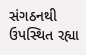સંગઠનથી ઉપસ્થિત રહ્યા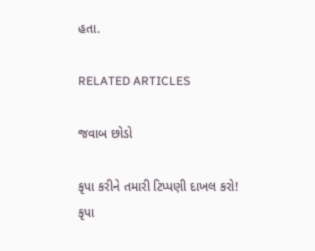હતા.

RELATED ARTICLES

જવાબ છોડો

કૃપા કરીને તમારી ટિપ્પણી દાખલ કરો!
કૃપા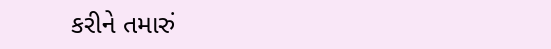કરીને તમારું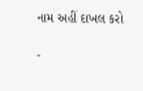નામ અહીં દાખલ કરો

-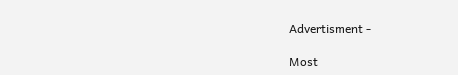Advertisment -

Most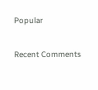Popular

Recent Comments